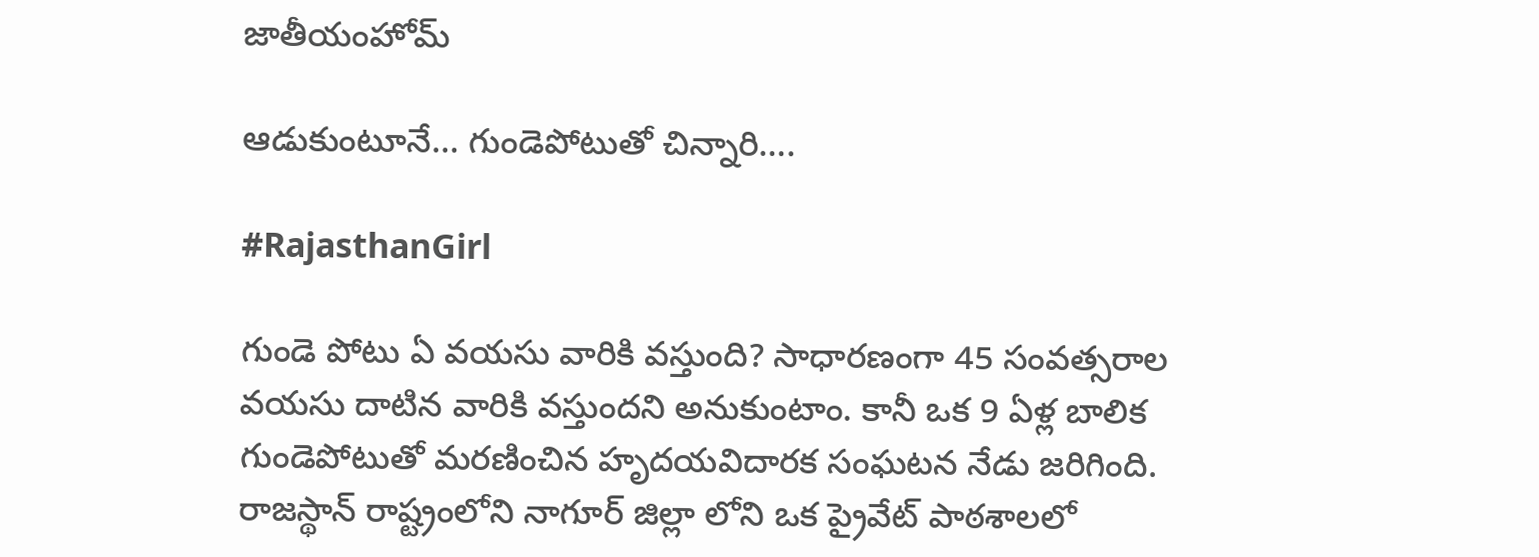జాతీయంహోమ్

ఆడుకుంటూనే… గుండెపోటుతో చిన్నారి….

#RajasthanGirl

గుండె పోటు ఏ వయసు వారికి వస్తుంది? సాధారణంగా 45 సంవత్సరాల వయసు దాటిన వారికి వస్తుందని అనుకుంటాం. కానీ ఒక 9 ఏళ్ల బాలిక గుండెపోటుతో మరణించిన హృదయవిదారక సంఘటన నేడు జరిగింది. రాజస్థాన్ రాష్ట్రంలోని నాగూర్ జిల్లా లోని ఒక ప్రైవేట్ పాఠశాలలో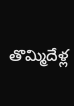తొమ్మిదేళ్ల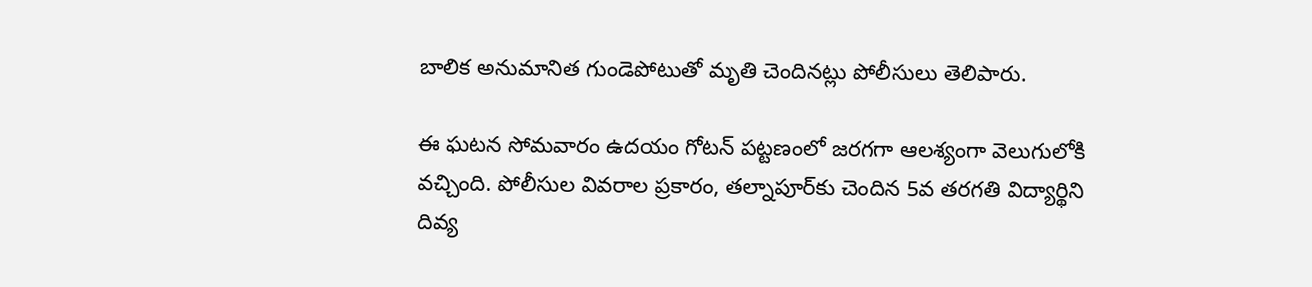బాలిక అనుమానిత గుండెపోటుతో మృతి చెందినట్లు పోలీసులు తెలిపారు.

ఈ ఘటన సోమవారం ఉదయం గోటన్ పట్టణంలో జరగగా ఆలశ్యంగా వెలుగులోకి వచ్చింది. పోలీసుల వివరాల ప్రకారం, తల్నాపూర్‌కు చెందిన 5వ తరగతి విద్యార్థిని దివ్య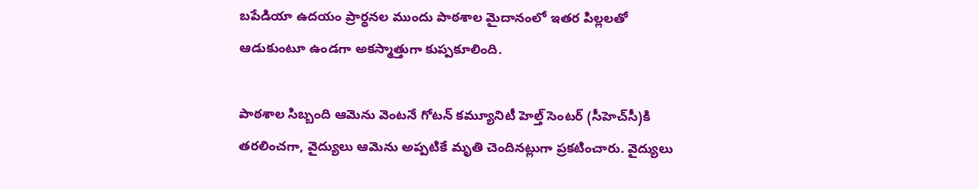బపేడియా ఉదయం ప్రార్థనల ముందు పాఠశాల మైదానంలో ఇతర పిల్లలతో ఆడుకుంటూ ఉండగా అకస్మాత్తుగా కుప్పకూలింది.

పాఠశాల సిబ్బంది ఆమెను వెంటనే గోటన్ కమ్యూనిటీ హెల్త్ సెంటర్ (సీహెచ్‌సీ)కి తరలించగా, వైద్యులు ఆమెను అప్పటికే మృతి చెందినట్లుగా ప్రకటించారు. వైద్యులు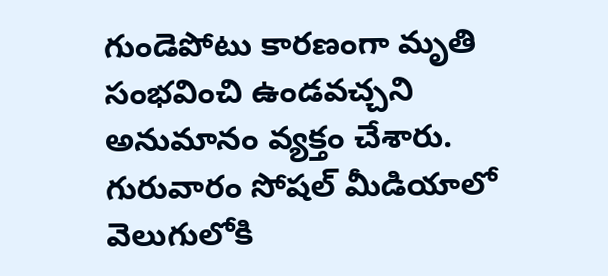గుండెపోటు కారణంగా మృతి సంభవించి ఉండవచ్చని అనుమానం వ్యక్తం చేశారు. గురువారం సోషల్ మీడియాలో వెలుగులోకి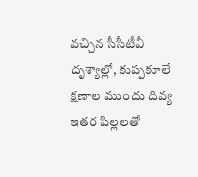వచ్చిన సీసీటీవీ దృశ్యాల్లో, కుప్పకూలే క్షణాల ముందు దివ్య ఇతర పిల్లలతో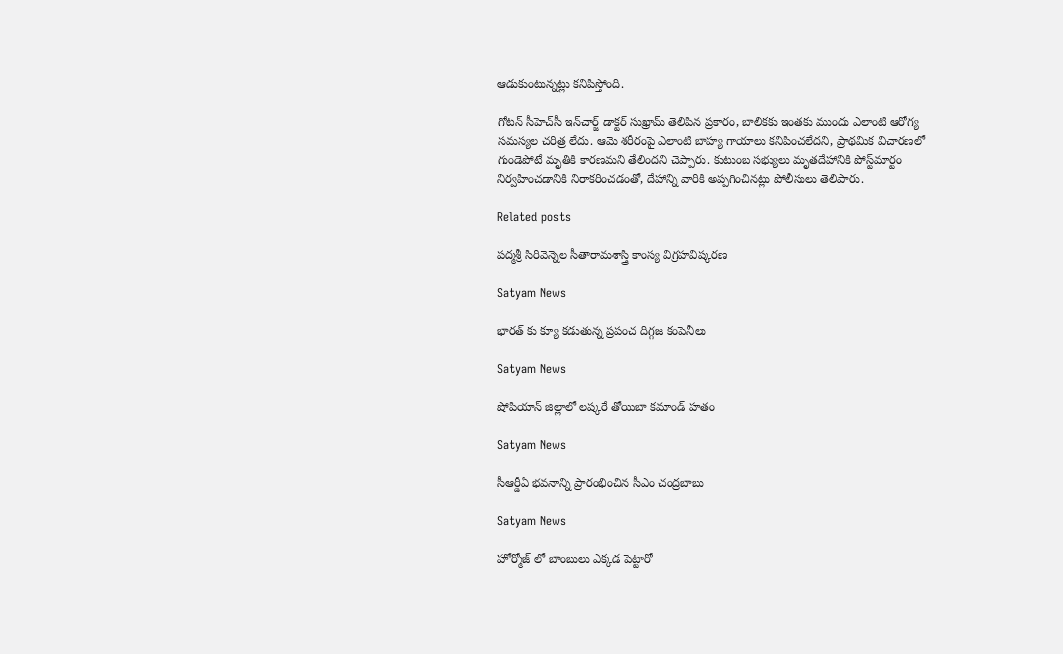ఆడుకుంటున్నట్లు కనిపిస్తోంది.

గోటన్ సీహెచ్‌సీ ఇన్‌చార్జ్ డాక్టర్ సుఖ్రామ్ తెలిపిన ప్రకారం, బాలికకు ఇంతకు ముందు ఎలాంటి ఆరోగ్య సమస్యల చరిత్ర లేదు. ఆమె శరీరంపై ఎలాంటి బాహ్య గాయాలు కనిపించలేదని, ప్రాథమిక విచారణలో గుండెపోటే మృతికి కారణమని తేలిందని చెప్పారు. కుటుంబ సభ్యులు మృతదేహానికి పోస్ట్‌మార్టం నిర్వహించడానికి నిరాకరించడంతో, దేహాన్ని వారికి అప్పగించినట్లు పోలీసులు తెలిపారు.

Related posts

పద్మశ్రీ సిరివెన్నెల సీతారామశాస్త్రి కాంస్య విగ్రహవిష్కరణ

Satyam News

భారత్ కు క్యూ కడుతున్న ప్రపంచ దిగ్గజ కంపెనీలు

Satyam News

షోపియాన్ జిల్లాలో లష్కరే తోయిబా కమాండ్ హతం

Satyam News

సీఆర్డీఏ భవనాన్ని ప్రారంభించిన సీఎం చంద్రబాబు

Satyam News

హోర్మోజ్ లో బాంబులు ఎక్కడ పెట్టారో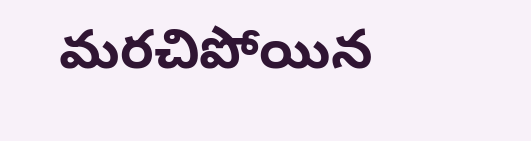మరచిపోయిన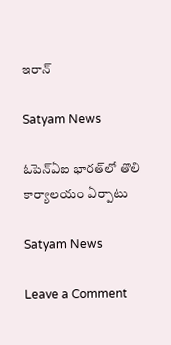ఇరాన్

Satyam News

ఓపెన్‌ఏఐ భారత్‌లో తొలి కార్యాలయం ఏర్పాటు

Satyam News

Leave a Comment